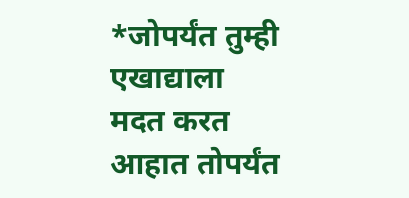*जोपर्यंत तुम्ही एखाद्याला मदत करत आहात तोपर्यंत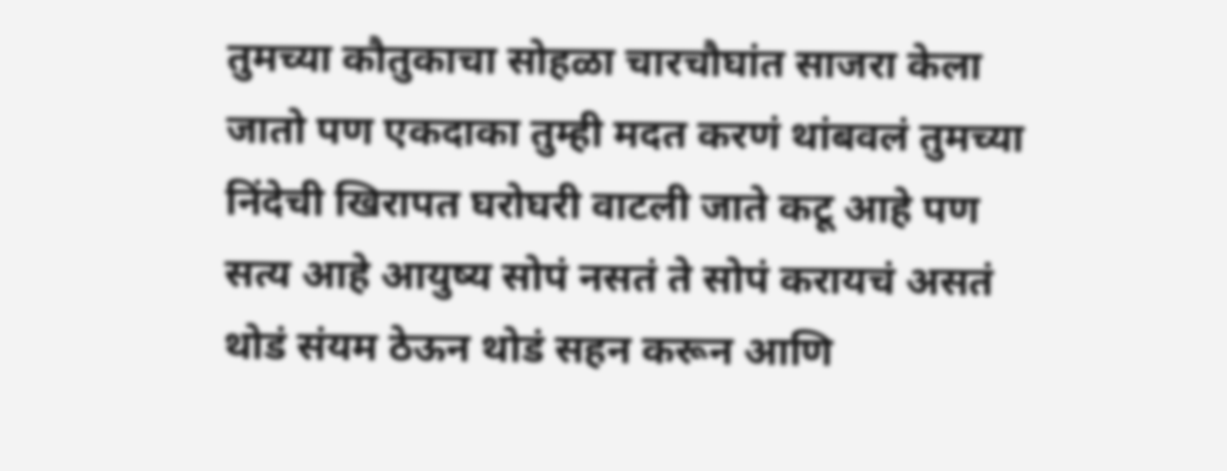तुमच्या कौतुकाचा सोहळा चारचौघांत साजरा केला जातो पण एकदाका तुम्ही मदत करणं थांबवलं तुमच्या निंदेची खिरापत घरोघरी वाटली जाते कटू आहे पण सत्य आहे आयुष्य सोपं नसतं ते सोपं करायचं असतं थोडं संयम ठेऊन थोडं सहन करून आणि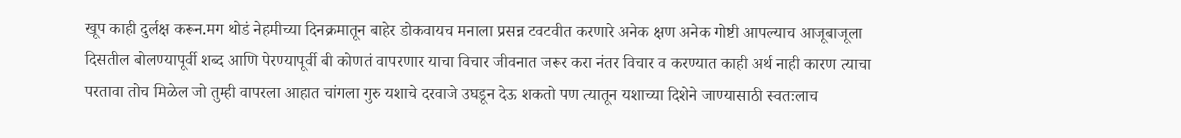खूप काही दुर्लक्ष करून.मग थोडं नेहमीच्या दिनक्रमातून बाहेर डोकवायच मनाला प्रसन्न टवटवीत करणारे अनेक क्षण अनेक गोष्टी आपल्याच आजूबाजूला दिसतील बोलण्यापूर्वी शब्द आणि पेरण्यापूर्वी बी कोणतं वापरणार याचा विचार जीवनात जरूर करा नंतर विचार व करण्यात काही अर्थ नाही कारण त्याचा परतावा तोच मिळेल जो तुम्ही वापरला आहात चांगला गुरु यशाचे दरवाजे उघडून देऊ शकतो पण त्यातून यशाच्या दिशेने जाण्यासाठी स्वतःलाच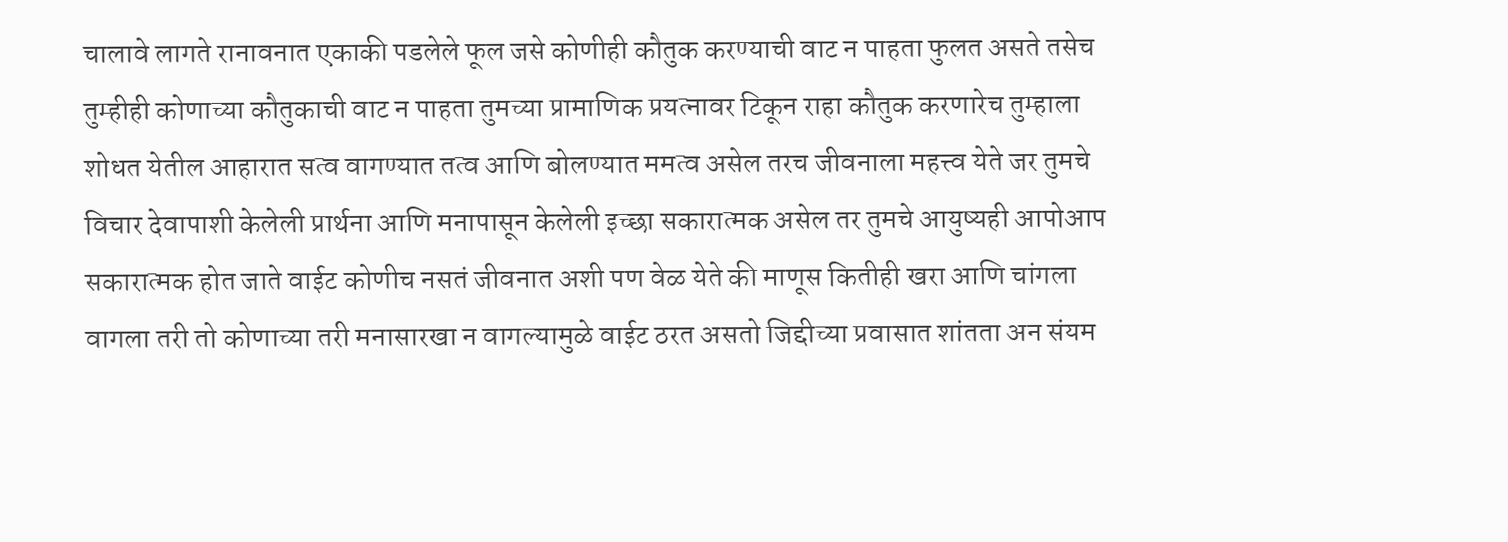चालावे लागते रानावनात एकाकी पडलेले फूल जसे कोणीही कौतुक करण्याची वाट न पाहता फुलत असते तसेच तुम्हीही कोणाच्या कौतुकाची वाट न पाहता तुमच्या प्रामाणिक प्रयत्नावर टिकून राहा कौतुक करणारेच तुम्हाला शोधत येतील आहारात सत्व वागण्यात तत्व आणि बोलण्यात ममत्व असेल तरच जीवनाला महत्त्व येते जर तुमचे विचार देवापाशी केलेली प्रार्थना आणि मनापासून केलेली इच्छा सकारात्मक असेल तर तुमचे आयुष्यही आपोआप सकारात्मक होत जाते वाईट कोणीच नसतं जीवनात अशी पण वेळ येते की माणूस कितीही खरा आणि चांगला वागला तरी तो कोणाच्या तरी मनासारखा न वागल्यामुळे वाईट ठरत असतो जिद्दीच्या प्रवासात शांतता अन संयम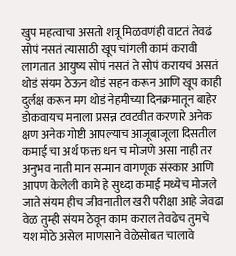खुप महत्वाचा असतो शत्रू मिळवणंही वाटतं तेवढं सोपं नसतं त्यासाठी खूप चांगली कामं करावी लागतात आयुष्य सोपं नसतं ते सोपं करायचं असतं थोडं संयम ठेऊन थोडं सहन करून आणि खूप काही दुर्लक्ष करून मग थोडं नेहमीच्या दिनक्रमातून बाहेर डोकवायच मनाला प्रसन्न टवटवीत करणारे अनेक क्षण अनेक गोष्टी आपल्याच आजूबाजूला दिसतील कमाई चा अर्थ फक्त धन च मोजणे असा नाही तर अनुभव नाती मान सन्मान वागणूक संस्कार आणि आपण केलेली कामे हे सुध्दा कमाई मध्येच मोजले जाते संयम हीच जीवनातील खरी परीक्षा आहे जेवढा वेळ तुम्ही संयम ठेवून काम कराल तेवढेच तुमचे यश मोठे असेल माणसाने वेळेसोबत चालावे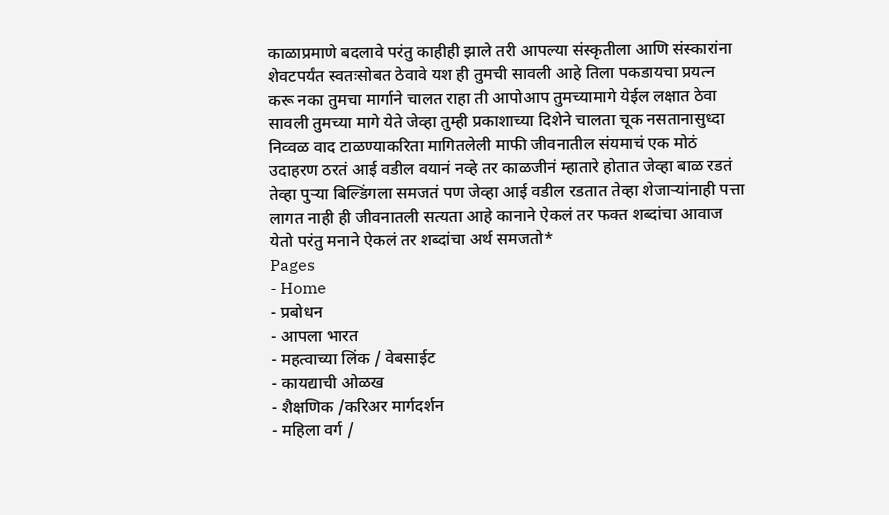काळाप्रमाणे बदलावे परंतु काहीही झाले तरी आपल्या संस्कृतीला आणि संस्कारांना शेवटपर्यंत स्वतःसोबत ठेवावे यश ही तुमची सावली आहे तिला पकडायचा प्रयत्न करू नका तुमचा मार्गाने चालत राहा ती आपोआप तुमच्यामागे येईल लक्षात ठेवा सावली तुमच्या मागे येते जेव्हा तुम्ही प्रकाशाच्या दिशेने चालता चूक नसतानासुध्दा निव्वळ वाद टाळण्याकरिता मागितलेली माफी जीवनातील संयमाचं एक मोठं उदाहरण ठरतं आई वडील वयानं नव्हे तर काळजीनं म्हातारे होतात जेव्हा बाळ रडतं तेव्हा पुऱ्या बिल्डिंगला समजतं पण जेव्हा आई वडील रडतात तेव्हा शेजाऱ्यांनाही पत्ता लागत नाही ही जीवनातली सत्यता आहे कानाने ऐकलं तर फक्त शब्दांचा आवाज येतो परंतु मनाने ऐकलं तर शब्दांचा अर्थ समजतो*
Pages
- Home
- प्रबोधन
- आपला भारत
- महत्वाच्या लिंक / वेबसाईट
- कायद्याची ओळख
- शैक्षणिक /करिअर मार्गदर्शन
- महिला वर्ग /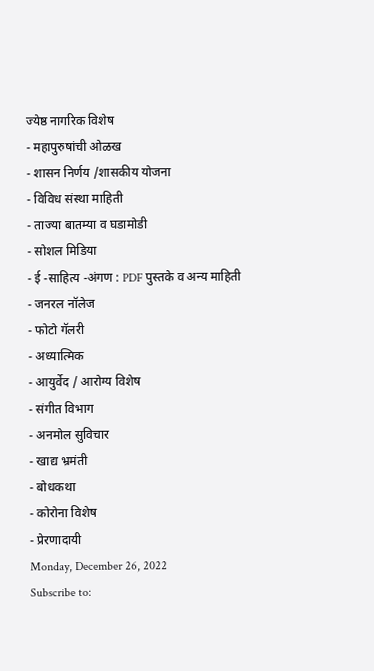ज्येष्ठ नागरिक विशेष
- महापुरुषांची ओळख
- शासन निर्णय /शासकीय योजना
- विविध संस्था माहिती
- ताज्या बातम्या व घडामोडी
- सोशल मिडिया
- ई -साहित्य -अंगण : PDF पुस्तके व अन्य माहिती
- जनरल नॉलेज
- फोटो गॅलरी
- अध्यात्मिक
- आयुर्वेद / आरोग्य विशेष
- संगीत विभाग
- अनमोल सुविचार
- खाद्य भ्रमंती
- बोधकथा
- कोरोना विशेष
- प्रेरणादायी
Monday, December 26, 2022
Subscribe to: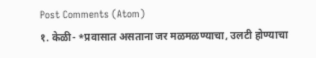Post Comments (Atom)
१. केळी- *प्रवासात असताना जर मळमळण्याचा, उलटी होण्याचा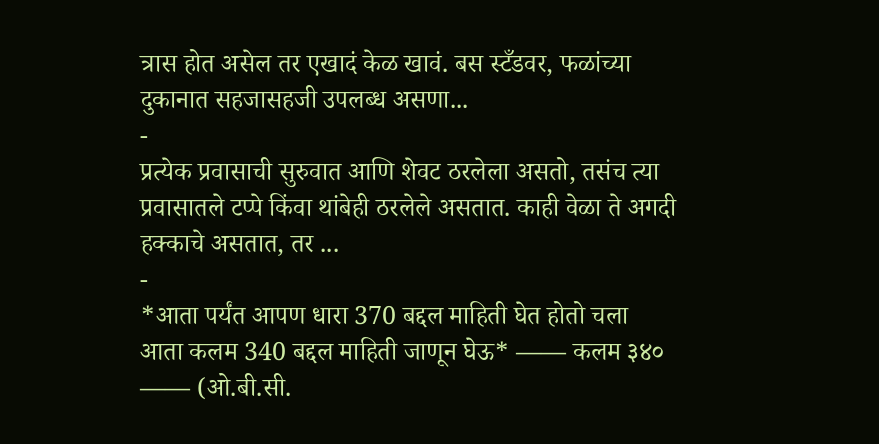त्रास होत असेल तर एखादं केळ खावं. बस स्टँडवर, फळांच्या दुकानात सहजासहजी उपलब्ध असणा...
-
प्रत्येक प्रवासाची सुरुवात आणि शेवट ठरलेला असतो, तसंच त्या प्रवासातले टप्पे किंवा थांबेही ठरलेले असतात. काही वेळा ते अगदी हक्काचे असतात, तर ...
-
*आता पर्यंत आपण धारा 370 बद्दल माहिती घेत होतो चला आता कलम 340 बद्दल माहिती जाणून घेऊ* —— कलम ३४० —— (ओ.बी.सी.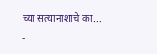च्या सत्यानाशाचे का...
-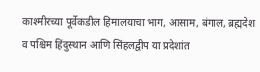काश्मीरच्या पूर्वेकडील हिमालयाचा भाग, आसाम, बंगाल, ब्रह्मदेश व पश्चिम हिंदुस्थान आणि सिंहलद्वीप या प्रदेशांत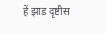हें झाड दृष्टीस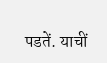पडतें. याचीं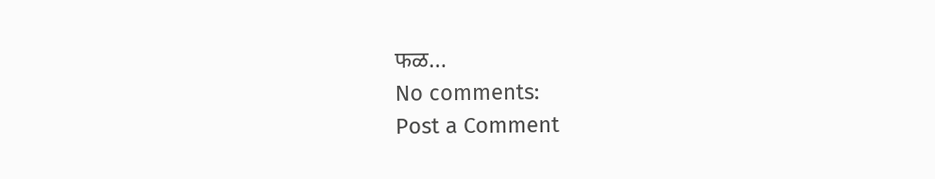फळ...
No comments:
Post a Comment